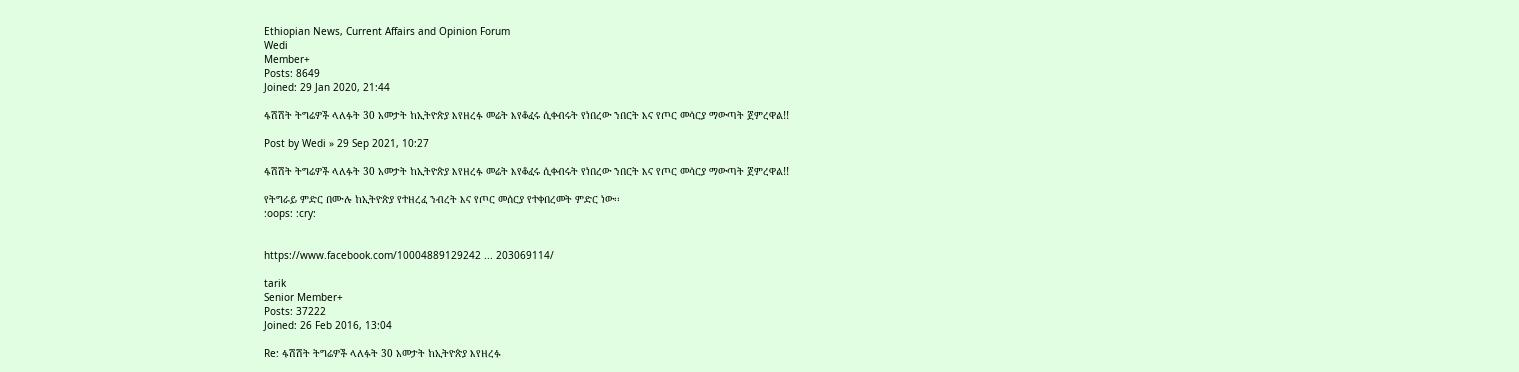Ethiopian News, Current Affairs and Opinion Forum
Wedi
Member+
Posts: 8649
Joined: 29 Jan 2020, 21:44

ፋሽሽት ትግሬዎች ላለፉት 30 አመታት ከኢትዮጵያ እየዘረፉ መሬት እየቆፈሩ ሲቀብሩት የነበረው ንበርት እና የጦር መሳርያ ማውጣት ጀምረዋል!!

Post by Wedi » 29 Sep 2021, 10:27

ፋሽሽት ትግሬዎች ላለፉት 30 አመታት ከኢትዮጵያ እየዘረፉ መሬት እየቆፈሩ ሲቀብሩት የነበረው ንበርት እና የጦር መሳርያ ማውጣት ጀምረዋል!!

የትግራይ ምድር በሙሉ ከኢትዮጵያ የተዘረፈ ንብረት እና የጦር መሰርያ የተቀበረመት ምድር ነው፡፡
:oops: :cry:


https://www.facebook.com/10004889129242 ... 203069114/

tarik
Senior Member+
Posts: 37222
Joined: 26 Feb 2016, 13:04

Re: ፋሽሽት ትግሬዎች ላለፉት 30 አመታት ከኢትዮጵያ እየዘረፉ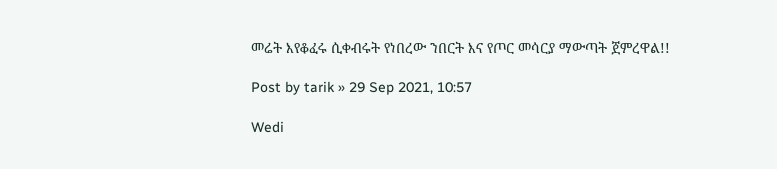መሬት እየቆፈሩ ሲቀብሩት የነበረው ንበርት እና የጦር መሳርያ ማውጣት ጀምረዋል!!

Post by tarik » 29 Sep 2021, 10:57

Wedi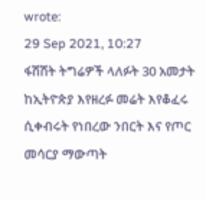wrote:
29 Sep 2021, 10:27
ፋሽሽት ትግሬዎች ላለፉት 30 አመታት ከኢትዮጵያ እየዘረፉ መሬት እየቆፈሩ ሲቀብሩት የነበረው ንበርት እና የጦር መሳርያ ማውጣት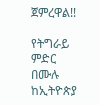ጀምረዋል!!

የትግራይ ምድር በሙሉ ከኢትዮጵያ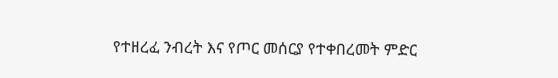የተዘረፈ ንብረት እና የጦር መሰርያ የተቀበረመት ምድር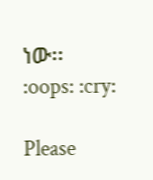ነው፡፡
:oops: :cry:

Please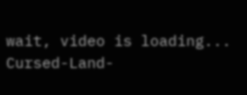wait, video is loading...
Cursed-Land-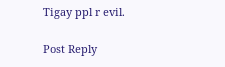Tigay ppl r evil.

Post Reply